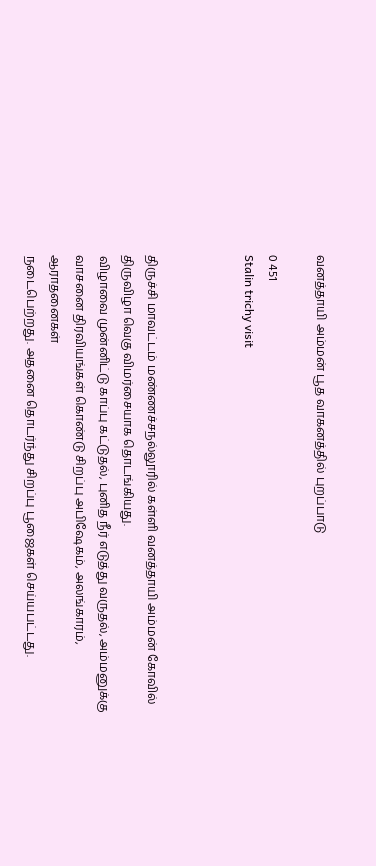வனத்தாயி அம்மன் பூத வாகனத்தில் புறப்பாடு

0 451
Stalin trichy visit



திருச்சி மாவட்டம் மண்ணச்சநல்லூரில் கள்ளி வனத்தாயி அம்மன் கோவில் திருவிழா வெகு விமர்சையாக தொடங்கியது.
விழாவை முன்னிட்டு காப்பு கட்டுதல், புனித நீர் எடுத்து வருதல், அம்மனுக்கு வாசனை திரவியங்கள் கொண்டு சிறப்பு அபிஷேகம், அலங்காரம், ஆராதனைகள்
நடைபெற்றது. அதனை தொடர்ந்து சிறப்பு பூஜைகள் செய்யபட்டது.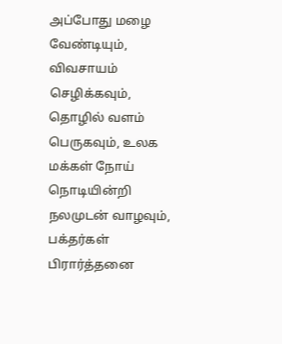அப்போது மழை வேண்டியும், விவசாயம் செழிக்கவும், தொழில் வளம் பெருகவும், உலக மக்கள் நோய் நொடியின்றி நலமுடன் வாழவும், பக்தர்கள் பிரார்த்தனை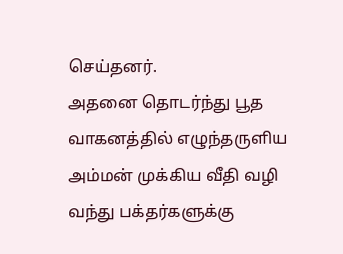செய்தனர்.
அதனை தொடர்ந்து பூத வாகனத்தில் எழுந்தருளிய அம்மன் முக்கிய வீதி வழி வந்து பக்தர்களுக்கு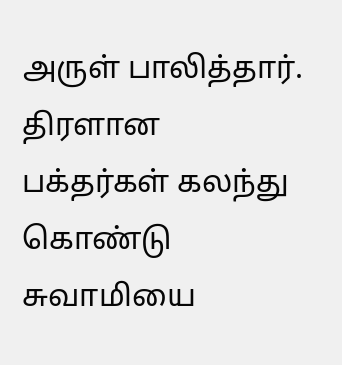அருள் பாலித்தார். திரளான பக்தர்கள் கலந்து கொண்டு சுவாமியை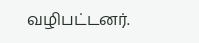வழிபட்டனர்.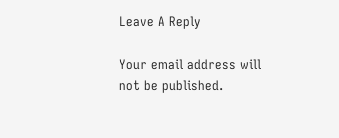Leave A Reply

Your email address will not be published.